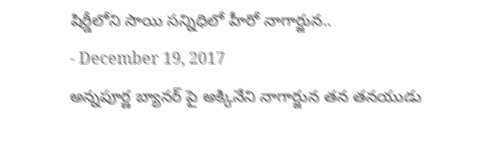షిర్డీలోని సాయి సన్నిధిలో హీరో నాగార్జున..
- December 19, 2017
అన్నపూర్ణ బ్యానర్ పై అక్కినేని నాగార్జున తన తనయుడు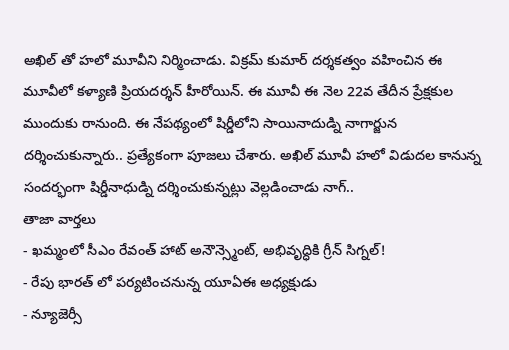అఖిల్ తో హలో మూవీని నిర్మించాడు. విక్రమ్ కుమార్ దర్శకత్వం వహించిన ఈ మూవీలో కళ్యాణి ప్రియదర్శన్ హీరోయిన్. ఈ మూవీ ఈ నెల 22వ తేదీన ప్రేక్షకుల ముందుకు రానుంది. ఈ నేపథ్యంలో షిర్డీలోని సాయినాదుడ్ని నాగార్జున దర్శించుకున్నారు.. ప్రత్యేకంగా పూజలు చేశారు. అఖిల్ మూవీ హలో విడుదల కానున్న సందర్భంగా షిర్డీనాధుడ్ని దర్శించుకున్నట్లు వెల్లడించాడు నాగ్..
తాజా వార్తలు
- ఖమ్మంలో సీఎం రేవంత్ హాట్ అనౌన్స్మెంట్, అభివృద్ధికి గ్రీన్ సిగ్నల్!
- రేపు భారత్ లో పర్యటించనున్న యూఏఈ అధ్యక్షుడు
- న్యూజెర్సీ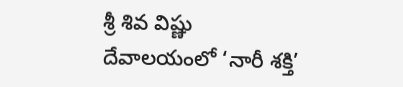శ్రీ శివ విష్ణు దేవాలయంలో ‘నారీ శక్తి’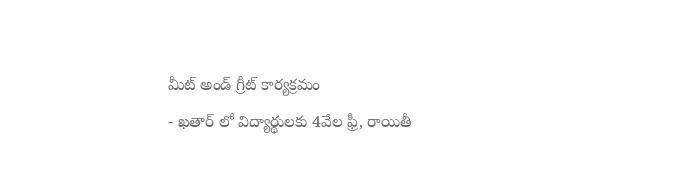మీట్ అండ్ గ్రీట్ కార్యక్రమం
- ఖతార్ లో విద్యార్థులకు 4వేల ఫ్రీ, రాయితీ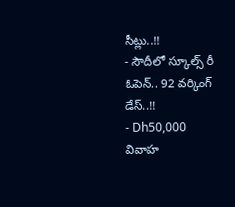సీట్లు..!!
- సౌదీలో స్కూల్స్ రీ ఓపెన్.. 92 వర్కింగ్ డేస్..!!
- Dh50,000 వివాహ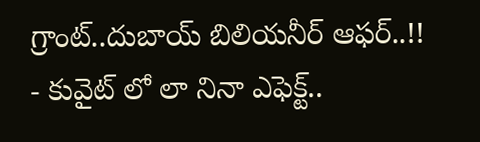గ్రాంట్..దుబాయ్ బిలియనీర్ ఆఫర్..!!
- కువైట్ లో లా నినా ఎఫెక్ట్..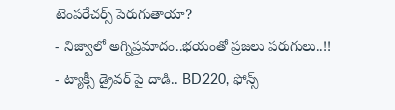టెంపరేచర్స్ పెరుగుతాయా?
- నిజ్వాలో అగ్నిప్రమాదం..భయంతో ప్రజలు పరుగులు..!!
- ట్యాక్సీ డ్రైవర్ పై దాడి.. BD220, ఫోన్స్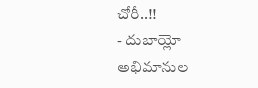చోరీ..!!
- దుబాయ్లో అభిమానుల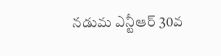నడుమ ఎన్టీఆర్ 30వ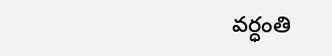వర్ధంతి